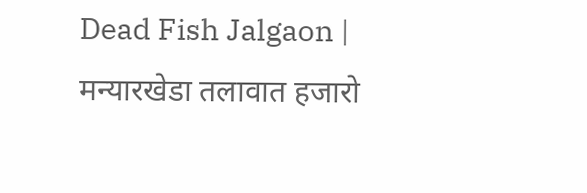Dead Fish Jalgaon | मन्यारखेडा तलावात हजारो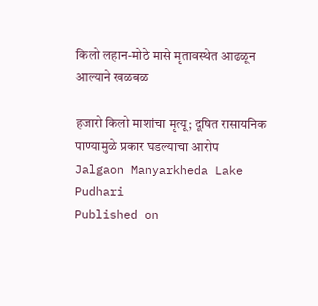किलो लहान-मोठे मासे मृतावस्थेत आढळून आल्याने खळबळ

हजारो किलो माशांचा मृत्यू; दूषित रासायनिक पाण्यामुळे प्रकार घडल्याचा आरोप
Jalgaon Manyarkheda Lake
Pudhari
Published on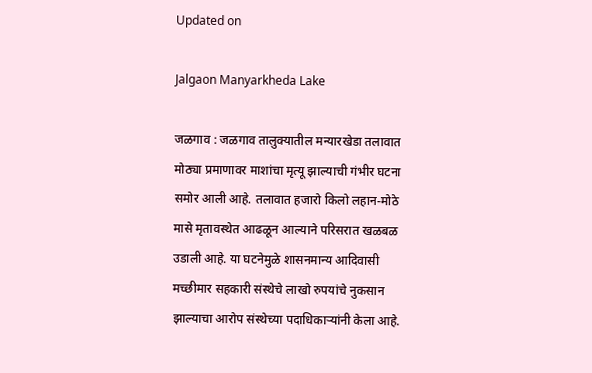Updated on

Jalgaon Manyarkheda Lake

जळगाव : जळगाव तालुक्यातील मन्यारखेडा तलावात मोठ्या प्रमाणावर माशांचा मृत्यू झाल्याची गंभीर घटना समोर आली आहे. तलावात हजारो किलो लहान-मोठे मासे मृतावस्थेत आढळून आल्याने परिसरात खळबळ उडाली आहे. या घटनेमुळे शासनमान्य आदिवासी मच्छीमार सहकारी संस्थेचे लाखो रुपयांचे नुकसान झाल्याचा आरोप संस्थेच्या पदाधिकाऱ्यांनी केला आहे.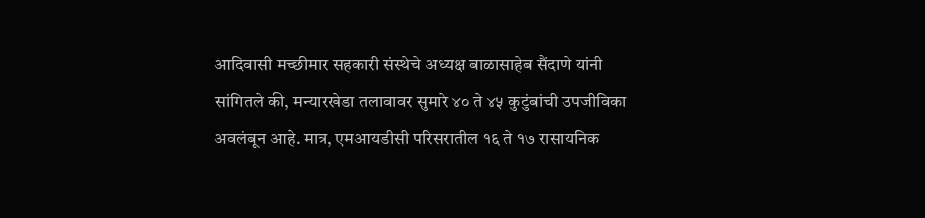आदिवासी मच्छीमार सहकारी संस्थेचे अध्यक्ष बाळासाहेब सैंदाणे यांनी सांगितले की, मन्यारखेडा तलावावर सुमारे ४० ते ४५ कुटुंबांची उपजीविका अवलंबून आहे. मात्र, एमआयडीसी परिसरातील १६ ते १७ रासायनिक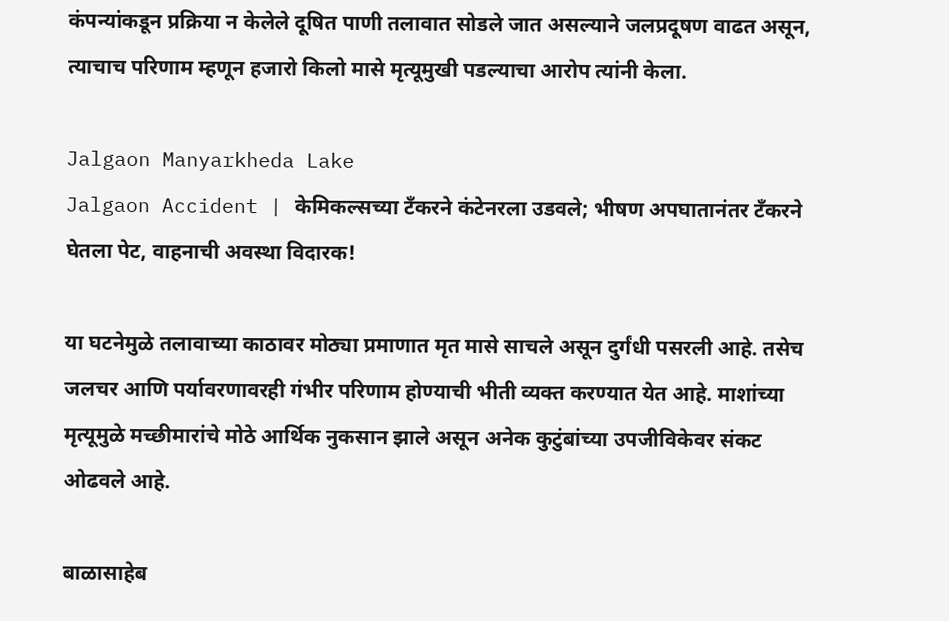कंपन्यांकडून प्रक्रिया न केलेले दूषित पाणी तलावात सोडले जात असल्याने जलप्रदूषण वाढत असून, त्याचाच परिणाम म्हणून हजारो किलो मासे मृत्यूमुखी पडल्याचा आरोप त्यांनी केला.

Jalgaon Manyarkheda Lake
Jalgaon Accident | केमिकल्सच्या टँकरने कंटेनरला उडवले; भीषण अपघातानंतर टँकरने घेतला पेट, वाहनाची अवस्था विदारक!

या घटनेमुळे तलावाच्या काठावर मोठ्या प्रमाणात मृत मासे साचले असून दुर्गंधी पसरली आहे. तसेच जलचर आणि पर्यावरणावरही गंभीर परिणाम होण्याची भीती व्यक्त करण्यात येत आहे. माशांच्या मृत्यूमुळे मच्छीमारांचे मोठे आर्थिक नुकसान झाले असून अनेक कुटुंबांच्या उपजीविकेवर संकट ओढवले आहे.

बाळासाहेब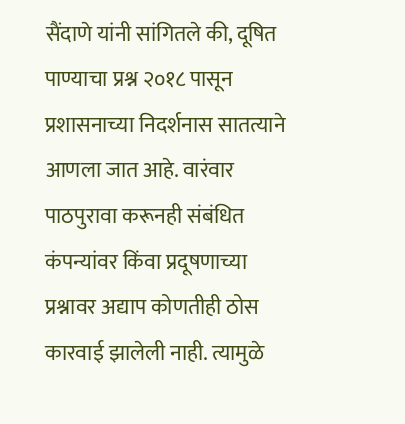सैंदाणे यांनी सांगितले की, दूषित पाण्याचा प्रश्न २०१८ पासून प्रशासनाच्या निदर्शनास सातत्याने आणला जात आहे. वारंवार पाठपुरावा करूनही संबंधित कंपन्यांवर किंवा प्रदूषणाच्या प्रश्नावर अद्याप कोणतीही ठोस कारवाई झालेली नाही. त्यामुळे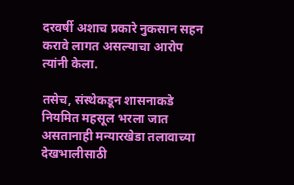दरवर्षी अशाच प्रकारे नुकसान सहन करावे लागत असल्याचा आरोप त्यांनी केला.

तसेच, संस्थेकडून शासनाकडे नियमित महसूल भरला जात असतानाही मन्यारखेडा तलावाच्या देखभालीसाठी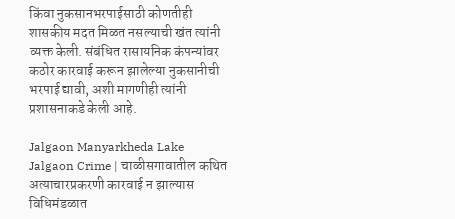किंवा नुकसानभरपाईसाठी कोणतीही शासकीय मदत मिळत नसल्याची खंत त्यांनी व्यक्त केली. संबंधित रासायनिक कंपन्यांवर कठोर कारवाई करून झालेल्या नुकसानीची भरपाई द्यावी, अशी मागणीही त्यांनी प्रशासनाकडे केली आहे.

Jalgaon Manyarkheda Lake
Jalgaon Crime | चाळीसगावातील कथित अत्याचारप्रकरणी कारवाई न झाल्यास विधिमंडळात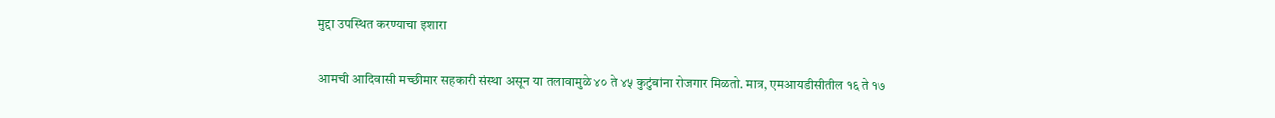मुद्दा उपस्थित करण्याचा इशारा

आमची आदिवासी मच्छीमार सहकारी संस्था असून या तलावामुळे ४० ते ४५ कुटुंबांना रोजगार मिळतो. मात्र, एमआयडीसीतील १६ ते १७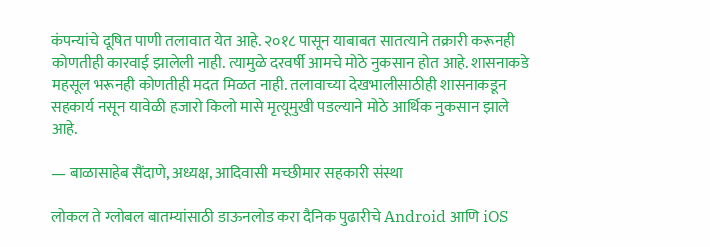कंपन्यांचे दूषित पाणी तलावात येत आहे. २०१८ पासून याबाबत सातत्याने तक्रारी करूनही कोणतीही कारवाई झालेली नाही. त्यामुळे दरवर्षी आमचे मोठे नुकसान होत आहे. शासनाकडे महसूल भरूनही कोणतीही मदत मिळत नाही. तलावाच्या देखभालीसाठीही शासनाकडून सहकार्य नसून यावेळी हजारो किलो मासे मृत्यूमुखी पडल्याने मोठे आर्थिक नुकसान झाले आहे.

— बाळासाहेब सैंदाणे, अध्यक्ष, आदिवासी मच्छीमार सहकारी संस्था

लोकल ते ग्लोबल बातम्यांसाठी डाऊनलोड करा दैनिक पुढारीचे Android आणि iOS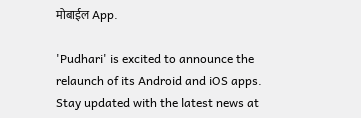मोबाईल App.

'Pudhari' is excited to announce the relaunch of its Android and iOS apps. Stay updated with the latest news at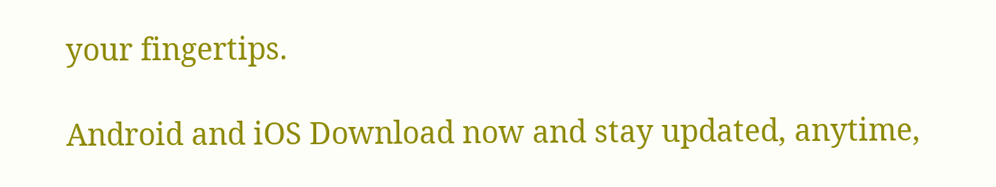your fingertips.

Android and iOS Download now and stay updated, anytime,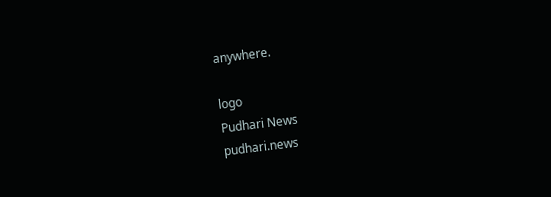anywhere.

logo
Pudhari News
pudhari.news